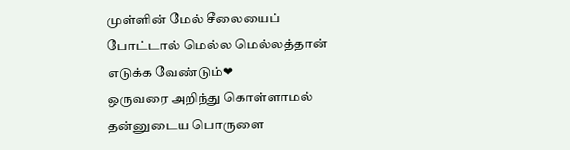முள்ளின் மேல் சீலையைப் போட்டால் மெல்ல மெல்லத்தான் எடுக்க வேண்டும்❤
ஒருவரை அறிந்து கொள்ளாமல் தன்னுடைய பொருளை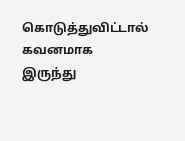கொடுத்துவிட்டால் கவனமாக இருந்து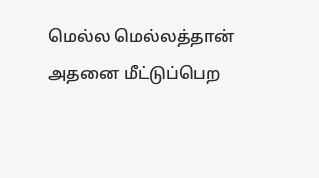மெல்ல மெல்லத்தான் அதனை மீட்டுப்பெற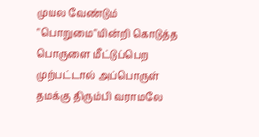முயல வேண்டும் "பொறுமை"யின்றி கொடுத்த பொருளை மீட்டுப்பெற முற்பட்டால் அப்பொருள் தமக்கு திரும்பி வராமலே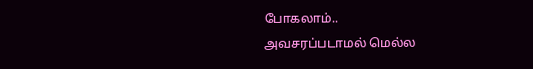போகலாம்..
அவசரப்படாமல் மெல்ல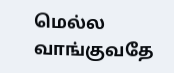மெல்ல வாங்குவதே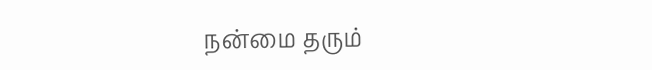நன்மை தரும்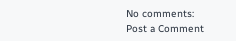No comments:
Post a Comment